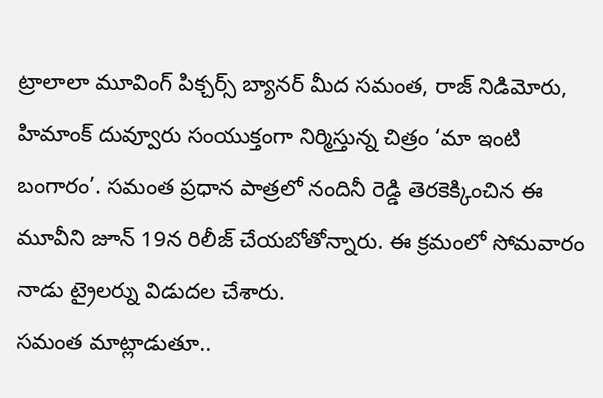ట్రాలాలా మూవింగ్ పిక్చర్స్ బ్యానర్ మీద సమంత, రాజ్ నిడిమోరు, హిమాంక్ దువ్వూరు సంయుక్తంగా నిర్మిస్తున్న చిత్రం ‘మా ఇంటి బంగారం’. సమంత ప్రధాన పాత్రలో నందినీ రెడ్డి తెరకెక్కించిన ఈ మూవీని జూన్ 19న రిలీజ్ చేయబోతోన్నారు. ఈ క్రమంలో సోమవారం నాడు ట్రైలర్ను విడుదల చేశారు.
సమంత మాట్లాడుతూ..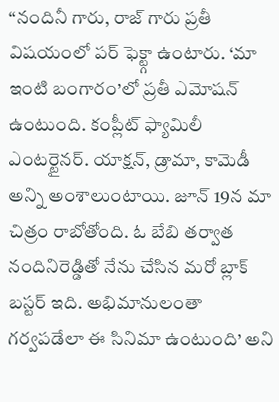“నందినీ గారు, రాజ్ గారు ప్రతీ విషయంలో పర్ ఫెక్ట్గా ఉంటారు. ‘మా ఇంటి బంగారం’లో ప్రతీ ఎమోషన్ ఉంటుంది. కంప్లీట్ ఫ్యామిలీ ఎంటర్టైనర్. యాక్షన్, డ్రామా, కామెడీ అన్ని అంశాలుంటాయి. జూన్ 19న మా చిత్రం రాబోతోంది. ఓ బేబి తర్వాత నందినిరెడ్డితో నేను చేసిన మరో బ్లాక్ బస్టర్ ఇది. అభిమానులంతా గర్వపడేలా ఈ సినిమా ఉంటుంది’ అని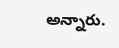అన్నారు.